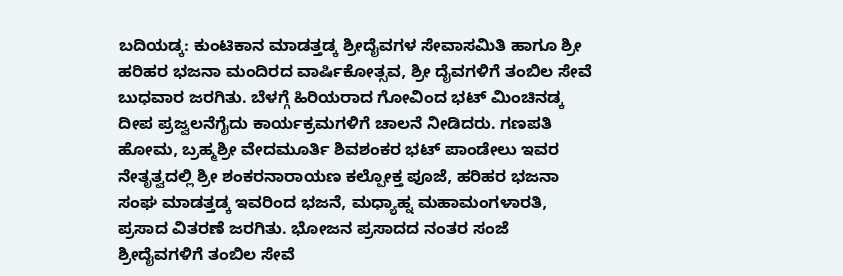ಬದಿಯಡ್ಕ: ಕುಂಟಿಕಾನ ಮಾಡತ್ತಡ್ಕ ಶ್ರೀದೈವಗಳ ಸೇವಾಸಮಿತಿ ಹಾಗೂ ಶ್ರೀ ಹರಿಹರ ಭಜನಾ ಮಂದಿರದ ವಾರ್ಷಿಕೋತ್ಸವ, ಶ್ರೀ ದೈವಗಳಿಗೆ ತಂಬಿಲ ಸೇವೆ ಬುಧವಾರ ಜರಗಿತು. ಬೆಳಗ್ಗೆ ಹಿರಿಯರಾದ ಗೋವಿಂದ ಭಟ್ ಮಿಂಚಿನಡ್ಕ ದೀಪ ಪ್ರಜ್ವಲನೆಗೈದು ಕಾರ್ಯಕ್ರಮಗಳಿಗೆ ಚಾಲನೆ ನೀಡಿದರು. ಗಣಪತಿ ಹೋಮ, ಬ್ರಹ್ಮಶ್ರೀ ವೇದಮೂರ್ತಿ ಶಿವಶಂಕರ ಭಟ್ ಪಾಂಡೇಲು ಇವರ ನೇತೃತ್ವದಲ್ಲಿ ಶ್ರೀ ಶಂಕರನಾರಾಯಣ ಕಲ್ಪೋಕ್ತ ಪೂಜೆ, ಹರಿಹರ ಭಜನಾ ಸಂಘ ಮಾಡತ್ತಡ್ಕ ಇವರಿಂದ ಭಜನೆ, ಮಧ್ಯಾಹ್ನ ಮಹಾಮಂಗಳಾರತಿ, ಪ್ರಸಾದ ವಿತರಣೆ ಜರಗಿತು. ಭೋಜನ ಪ್ರಸಾದದ ನಂತರ ಸಂಜೆ ಶ್ರೀದೈವಗಳಿಗೆ ತಂಬಿಲ ಸೇವೆ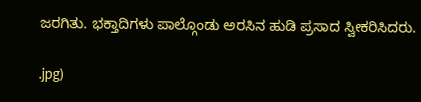ಜರಗಿತು. ಭಕ್ತಾದಿಗಳು ಪಾಲ್ಗೊಂಡು ಅರಸಿನ ಹುಡಿ ಪ್ರಸಾದ ಸ್ವೀಕರಿಸಿದರು.

.jpg)